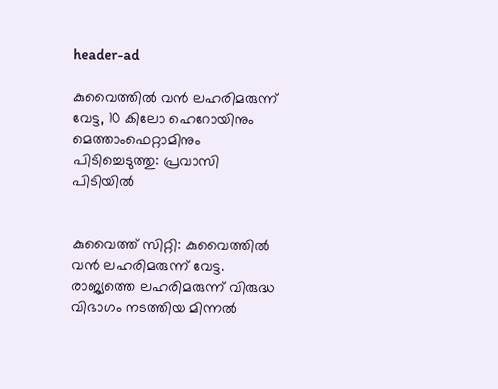header-ad

കുവൈത്തില്‍ വൻ ലഹരിമരുന്ന് വേട്ട, 10 കിലോ ഹെറോയിനും മെത്താംഫെറ്റാമിനും പിടിച്ചെടുത്തു: പ്രവാസി പിടിയില്‍


കുവൈത്ത് സിറ്റി: കുവൈത്തില്‍ വൻ ലഹരിമരുന്ന് വേട്ട. രാജ്യത്തെ ലഹരിമരുന്ന് വിരുദ്ധ വിഭാഗം നടത്തിയ മിന്നല്‍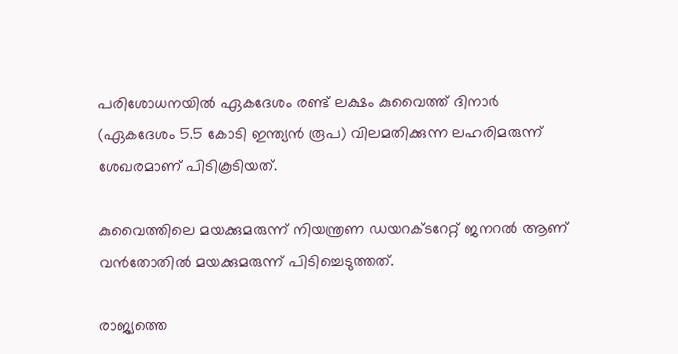പരിശോധനയില്‍ ഏകദേശം രണ്ട് ലക്ഷം കുവൈത്ത് ദിനാർ (ഏകദേശം 5.5 കോടി ഇന്ത്യൻ രൂപ) വിലമതിക്കുന്ന ലഹരിമരുന്ന് ശേഖരമാണ് പിടികൂടിയത്.

കുവൈത്തിലെ മയക്കുമരുന്ന് നിയന്ത്രണ ഡയറക്ടറേറ്റ് ജനറല്‍ ആണ് വൻതോതില്‍ മയക്കുമരുന്ന് പിടിച്ചെടുത്തത്.

രാജ്യത്തെ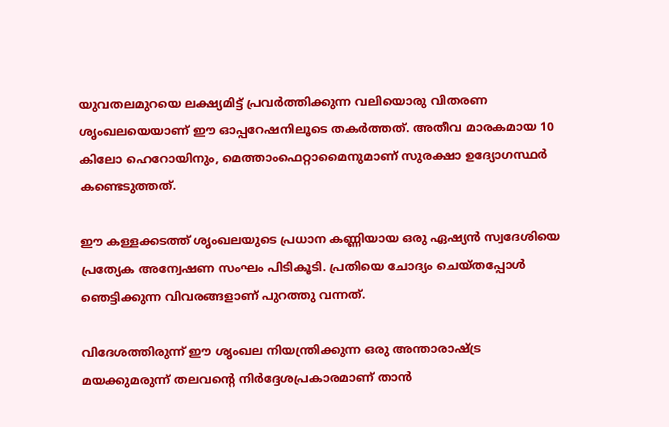യുവതലമുറയെ ലക്ഷ്യമിട്ട് പ്രവർത്തിക്കുന്ന വലിയൊരു വിതരണ ശൃംഖലയെയാണ് ഈ ഓപ്പറേഷനിലൂടെ തകർത്തത്. അതീവ മാരകമായ 10 കിലോ ഹെറോയിനും, മെത്താംഫെറ്റാമൈനുമാണ് സുരക്ഷാ ഉദ്യോഗസ്ഥർ കണ്ടെടുത്തത്.

ഈ കള്ളക്കടത്ത് ശൃംഖലയുടെ പ്രധാന കണ്ണിയായ ഒരു ഏഷ്യൻ സ്വദേശിയെ പ്രത്യേക അന്വേഷണ സംഘം പിടികൂടി. പ്രതിയെ ചോദ്യം ചെയ്തപ്പോള്‍ ഞെട്ടിക്കുന്ന വിവരങ്ങളാണ് പുറത്തു വന്നത്.

വിദേശത്തിരുന്ന് ഈ ശൃംഖല നിയന്ത്രിക്കുന്ന ഒരു അന്താരാഷ്ട്ര മയക്കുമരുന്ന് തലവന്റെ നിർദ്ദേശപ്രകാരമാണ് താൻ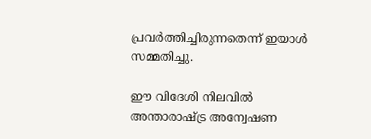പ്രവർത്തിച്ചിരുന്നതെന്ന് ഇയാള്‍ സമ്മതിച്ചു.

ഈ വിദേശി നിലവില്‍ അന്താരാഷ്ട്ര അന്വേഷണ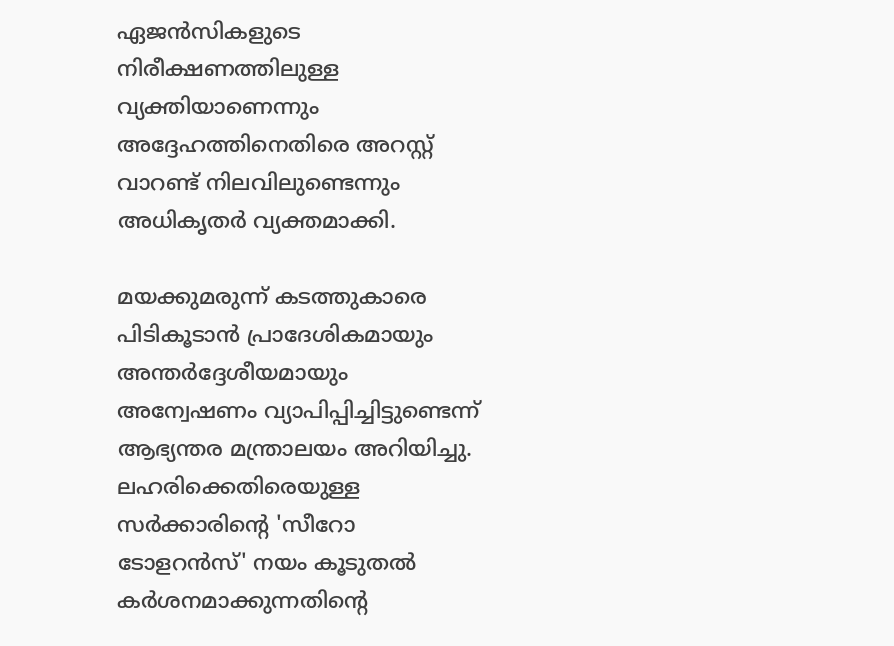ഏജൻസികളുടെ നിരീക്ഷണത്തിലുള്ള വ്യക്തിയാണെന്നും അദ്ദേഹത്തിനെതിരെ അറസ്റ്റ് വാറണ്ട് നിലവിലുണ്ടെന്നും അധികൃതർ വ്യക്തമാക്കി.

മയക്കുമരുന്ന് കടത്തുകാരെ പിടികൂടാൻ പ്രാദേശികമായും അന്തർദ്ദേശീയമായും അന്വേഷണം വ്യാപിപ്പിച്ചിട്ടുണ്ടെന്ന് ആഭ്യന്തര മന്ത്രാലയം അറിയിച്ചു. ലഹരിക്കെതിരെയുള്ള സർക്കാരിന്റെ 'സീറോ ടോളറൻസ്' നയം കൂടുതല്‍ കർശനമാക്കുന്നതിന്റെ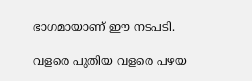ഭാഗമായാണ് ഈ നടപടി.

വളരെ പുതിയ വളരെ പഴയ